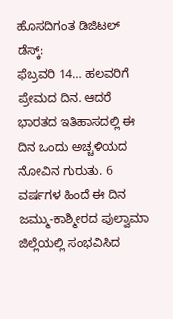ಹೊಸದಿಗಂತ ಡಿಜಿಟಲ್ ಡೆಸ್ಕ್:
ಫೆಬ್ರವರಿ 14… ಹಲವರಿಗೆ ಪ್ರೇಮದ ದಿನ. ಆದರೆ ಭಾರತದ ಇತಿಹಾಸದಲ್ಲಿ ಈ ದಿನ ಒಂದು ಅಚ್ಚಳಿಯದ ನೋವಿನ ಗುರುತು. 6 ವರ್ಷಗಳ ಹಿಂದೆ ಈ ದಿನ ಜಮ್ಮು-ಕಾಶ್ಮೀರದ ಪುಲ್ವಾಮಾ ಜಿಲ್ಲೆಯಲ್ಲಿ ಸಂಭವಿಸಿದ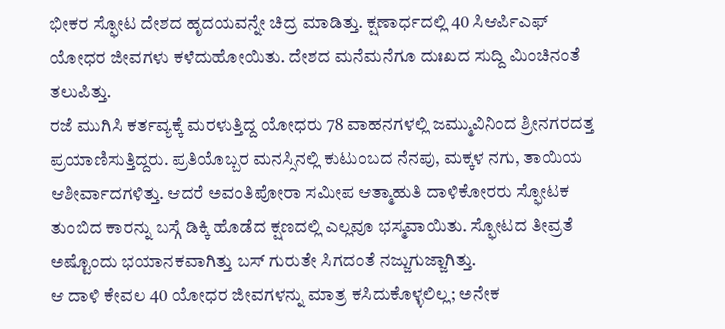ಭೀಕರ ಸ್ಫೋಟ ದೇಶದ ಹೃದಯವನ್ನೇ ಚಿದ್ರ ಮಾಡಿತ್ತು. ಕ್ಷಣಾರ್ಧದಲ್ಲಿ 40 ಸಿಆರ್ಪಿಎಫ್ ಯೋಧರ ಜೀವಗಳು ಕಳೆದುಹೋಯಿತು. ದೇಶದ ಮನೆಮನೆಗೂ ದುಃಖದ ಸುದ್ದಿ ಮಿಂಚಿನಂತೆ ತಲುಪಿತ್ತು.
ರಜೆ ಮುಗಿಸಿ ಕರ್ತವ್ಯಕ್ಕೆ ಮರಳುತ್ತಿದ್ದ ಯೋಧರು 78 ವಾಹನಗಳಲ್ಲಿ ಜಮ್ಮುವಿನಿಂದ ಶ್ರೀನಗರದತ್ತ ಪ್ರಯಾಣಿಸುತ್ತಿದ್ದರು. ಪ್ರತಿಯೊಬ್ಬರ ಮನಸ್ಸಿನಲ್ಲಿ ಕುಟುಂಬದ ನೆನಪು, ಮಕ್ಕಳ ನಗು, ತಾಯಿಯ ಆಶೀರ್ವಾದಗಳಿತ್ತು. ಆದರೆ ಅವಂತಿಪೋರಾ ಸಮೀಪ ಆತ್ಮಾಹುತಿ ದಾಳಿಕೋರರು ಸ್ಫೋಟಕ ತುಂಬಿದ ಕಾರನ್ನು ಬಸ್ಗೆ ಡಿಕ್ಕಿ ಹೊಡೆದ ಕ್ಷಣದಲ್ಲಿ ಎಲ್ಲವೂ ಭಸ್ಮವಾಯಿತು. ಸ್ಫೋಟದ ತೀವ್ರತೆ ಅಷ್ಟೊಂದು ಭಯಾನಕವಾಗಿತ್ತು ಬಸ್ ಗುರುತೇ ಸಿಗದಂತೆ ನಜ್ಜುಗುಜ್ಜಾಗಿತ್ತು.
ಆ ದಾಳಿ ಕೇವಲ 40 ಯೋಧರ ಜೀವಗಳನ್ನು ಮಾತ್ರ ಕಸಿದುಕೊಳ್ಳಲಿಲ್ಲ; ಅನೇಕ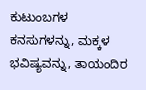ಕುಟುಂಬಗಳ ಕನಸುಗಳನ್ನು, ಮಕ್ಕಳ ಭವಿಷ್ಯವನ್ನು, ತಾಯಂದಿರ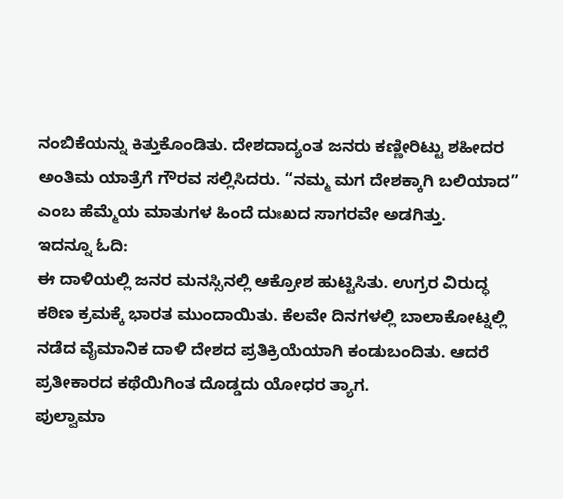ನಂಬಿಕೆಯನ್ನು ಕಿತ್ತುಕೊಂಡಿತು. ದೇಶದಾದ್ಯಂತ ಜನರು ಕಣ್ಣೀರಿಟ್ಟು ಶಹೀದರ ಅಂತಿಮ ಯಾತ್ರೆಗೆ ಗೌರವ ಸಲ್ಲಿಸಿದರು. “ನಮ್ಮ ಮಗ ದೇಶಕ್ಕಾಗಿ ಬಲಿಯಾದ” ಎಂಬ ಹೆಮ್ಮೆಯ ಮಾತುಗಳ ಹಿಂದೆ ದುಃಖದ ಸಾಗರವೇ ಅಡಗಿತ್ತು.
ಇದನ್ನೂ ಓದಿ:
ಈ ದಾಳಿಯಲ್ಲಿ ಜನರ ಮನಸ್ಸಿನಲ್ಲಿ ಆಕ್ರೋಶ ಹುಟ್ಟಿಸಿತು. ಉಗ್ರರ ವಿರುದ್ಧ ಕಠಿಣ ಕ್ರಮಕ್ಕೆ ಭಾರತ ಮುಂದಾಯಿತು. ಕೆಲವೇ ದಿನಗಳಲ್ಲಿ ಬಾಲಾಕೋಟ್ನಲ್ಲಿ ನಡೆದ ವೈಮಾನಿಕ ದಾಳಿ ದೇಶದ ಪ್ರತಿಕ್ರಿಯೆಯಾಗಿ ಕಂಡುಬಂದಿತು. ಆದರೆ ಪ್ರತೀಕಾರದ ಕಥೆಯಿಗಿಂತ ದೊಡ್ಡದು ಯೋಧರ ತ್ಯಾಗ.
ಪುಲ್ವಾಮಾ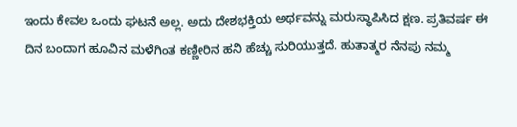ಇಂದು ಕೇವಲ ಒಂದು ಘಟನೆ ಅಲ್ಲ. ಅದು ದೇಶಭಕ್ತಿಯ ಅರ್ಥವನ್ನು ಮರುಸ್ಥಾಪಿಸಿದ ಕ್ಷಣ. ಪ್ರತಿವರ್ಷ ಈ ದಿನ ಬಂದಾಗ ಹೂವಿನ ಮಳೆಗಿಂತ ಕಣ್ಣೀರಿನ ಹನಿ ಹೆಚ್ಚು ಸುರಿಯುತ್ತದೆ. ಹುತಾತ್ಮರ ನೆನಪು ನಮ್ಮ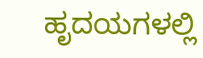ಹೃದಯಗಳಲ್ಲಿ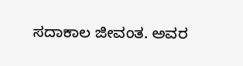ಸದಾಕಾಲ ಜೀವಂತ. ಅವರ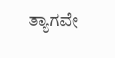ತ್ಯಾಗವೇ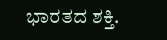ಭಾರತದ ಶಕ್ತಿ.